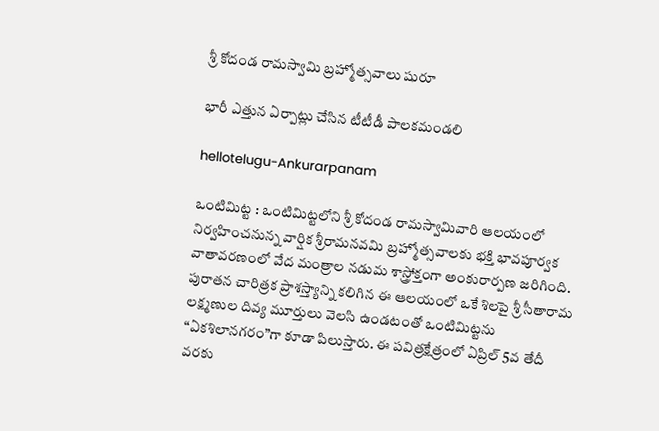శ్రీ కోదండ రామ‌స్వామి బ్ర‌హ్మోత్స‌వాలు షురూ

భారీ ఎత్తున ఏర్పాట్లు చేసిన టీటీడీ పాల‌క‌మండ‌లి

hellotelugu-Ankurarpanam

ఒంటిమిట్ట : ఒంటిమిట్టలోని శ్రీ కోదండ రామస్వామివారి ఆలయంలో నిర్వహించనున్న వార్షిక శ్రీరామనవమి బ్రహ్మోత్సవాలకు భక్తి భావపూర్వక వాతావరణంలో వేద మంత్రాల నడుమ శాస్త్రోక్తంగా అంకురార్పణ జరిగింది. పురాతన చారిత్రక ప్రాశస్త్యాన్ని కలిగిన ఈ ఆలయంలో ఒకే శిలపై శ్రీ సీతారామ లక్ష్మణుల దివ్య మూర్తులు వెలసి ఉండటంతో ఒంటిమిట్టను “ఏకశిలానగరం”గా కూడా పిలుస్తారు. ఈ పవిత్రక్షేత్రంలో ఏప్రిల్ 5వ తేదీ వరకు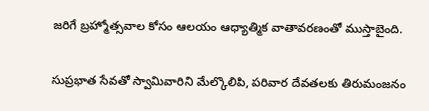జరిగే బ్రహ్మోత్సవాల కోసం ఆలయం ఆధ్యాత్మిక వాతావరణంతో ముస్తాబైంది.

సుప్రభాత సేవతో స్వామివారిని మేల్కొలిపి, పరివార దేవతలకు తిరుమంజనం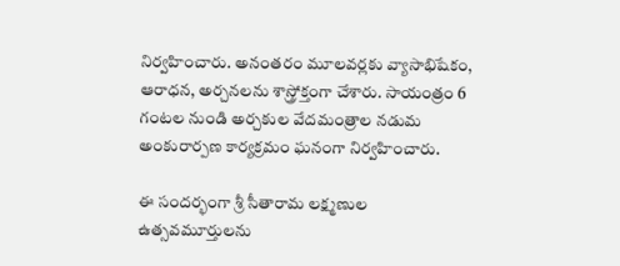నిర్వహించారు. అనంతరం మూలవర్లకు వ్యాసాభిషేకం, ఆరాధన, అర్చనలను శాస్త్రోక్తంగా చేశారు. సాయంత్రం 6 గంటల నుండి అర్చకుల వేదమంత్రాల నడుమ అంకురార్పణ కార్యక్రమం ఘనంగా నిర్వహించారు.

ఈ సందర్భంగా శ్రీ సీతారామ లక్ష్మణుల ఉత్సవమూర్తులను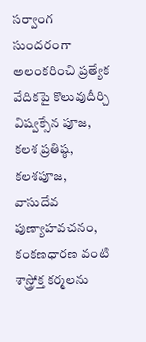సర్వాంగ సుందరంగా అలంకరించి ప్రత్యేక వేదికపై కొలువుదీర్చి విష్వక్సేన పూజ, కలశ ప్రతిష్ఠ, కలశపూజ, వాసుదేవ పుణ్యాహవచనం, కంకణధారణ వంటి శాస్త్రోక్త కర్మలను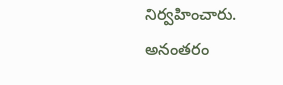నిర్వహించారు. అనంతరం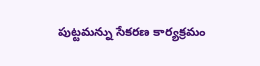పుట్టమన్ను సేకరణ కార్యక్రమం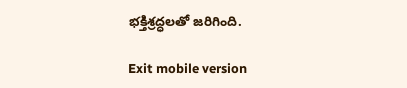భక్తిశ్రద్ధలతో జరిగింది.

Exit mobile version